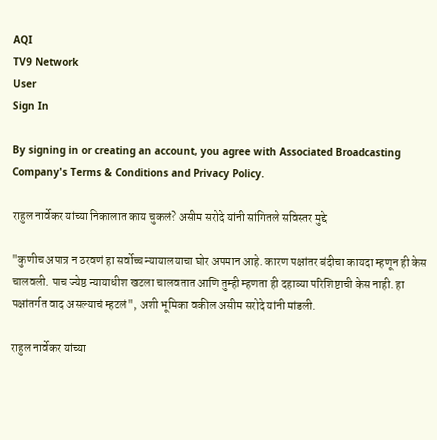AQI
TV9 Network
User
Sign In

By signing in or creating an account, you agree with Associated Broadcasting Company's Terms & Conditions and Privacy Policy.

राहुल नार्वेकर यांच्या निकालात काय चुकलं? असीम सरोदे यांनी सांगितले सविस्तर मुद्दे

"कुणीच अपात्र न ठरवणं हा सर्वोच्च न्यायालयाचा घोर अपमान आहे. कारण पक्षांतर बंदीचा कायदा म्हणून ही केस चालवली. पाच ज्येष्ठ न्यायाधीश खटला चालवतात आणि तुम्ही म्हणता ही दहाव्या परिशिष्टाची केस नाही. हा पक्षांतर्गत वाद असल्याचं म्हटलं", अशी भूमिका वकील असीम सरोदे यांनी मांडली.

राहुल नार्वेकर यांच्या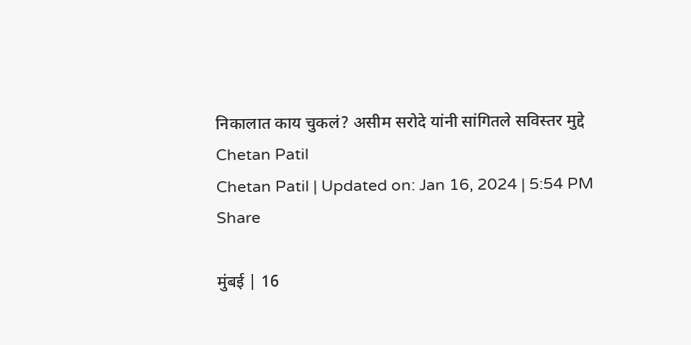निकालात काय चुकलं? असीम सरोदे यांनी सांगितले सविस्तर मुद्दे
Chetan Patil
Chetan Patil | Updated on: Jan 16, 2024 | 5:54 PM
Share

मुंबई | 16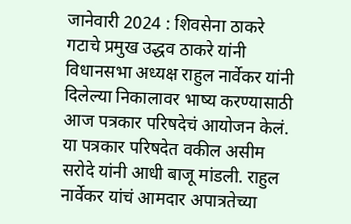जानेवारी 2024 : शिवसेना ठाकरे गटाचे प्रमुख उद्धव ठाकरे यांनी विधानसभा अध्यक्ष राहुल नार्वेकर यांनी दिलेल्या निकालावर भाष्य करण्यासाठी आज पत्रकार परिषदेचं आयोजन केलं. या पत्रकार परिषदेत वकील असीम सरोदे यांनी आधी बाजू मांडली. राहुल नार्वेकर यांचं आमदार अपात्रतेच्या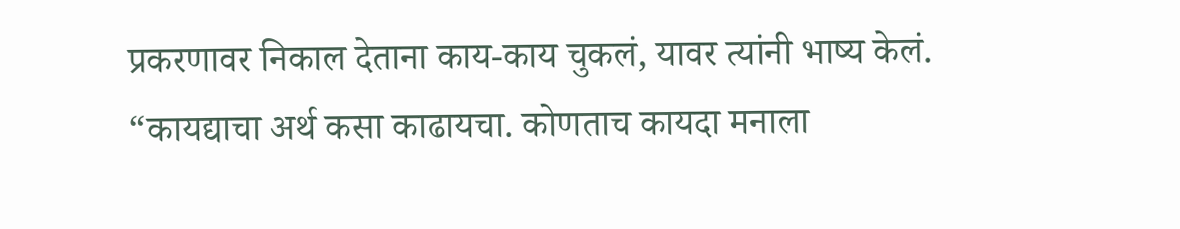प्रकरणावर निकाल देताना काय-काय चुकलं, यावर त्यांनी भाष्य केलं. “कायद्याचा अर्थ कसा काढायचा. कोणताच कायदा मनाला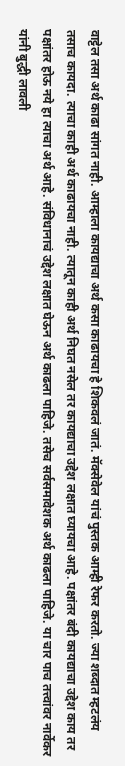वाट्टेल तसा अर्थ काढा सांगत नाही. आम्हाला कायद्याचा अर्थ कसा काढायचा हे शिकवलं जातं. मॅक्सेवेल यांचं पुस्तक आम्ही रेफर करतो. ज्या शब्दात म्हटलंय तसाच कायदा. त्याचा काही अर्थ काढायचा नाही. त्यातून काही अर्थ निघत नसेल तर कायद्याचा उद्देश लक्षात घ्यायचा आहे. पक्षांतर बंदी कायद्याचा उद्देश काय तर पक्षांतर होऊ नये हा त्याचा अर्थ आहे. संविधानाचं उद्देश लक्षात घेऊन अर्थ काढला पाहिजे. तसेच सर्वसमावेशक अर्थ काढला पाहिजे. या चार पाच तत्त्वांवर नार्वेकर यांनी बुद्धी लावली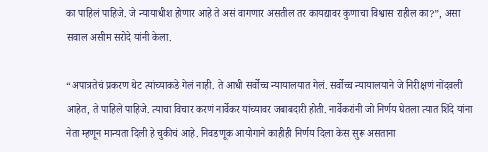का पाहिलं पाहिजे. जे न्यायाधीश होणार आहे ते असं वागणार असतील तर कायद्यावर कुणाचा विश्वास राहील का?”, असा सवाल असीम सरोदे यांनी केला.

“अपात्रतेचं प्रकरण थेट त्यांच्याकडे गेलं नाही. ते आधी सर्वोच्च न्यायालयात गेलं. सर्वोच्च न्यायालयाने जे निरीक्षणं नोंदवली आहेत, ते पाहिले पाहिजे. त्याचा विचार करणं नार्वेकर यांच्यावर जबाबदारी होती. नार्वेकरांनी जो निर्णय घेतला त्यात शिंदे यांना नेता म्हणून मान्यता दिली हे चुकीचं आहे. निवडणूक आयोगाने काहीही निर्णय दिला केस सुरू असताना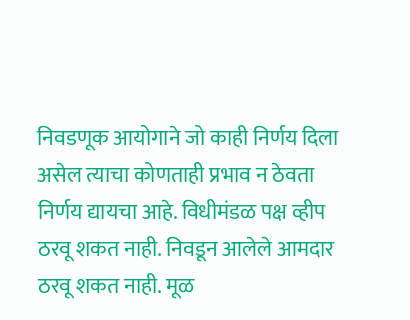निवडणूक आयोगाने जो काही निर्णय दिला असेल त्याचा कोणताही प्रभाव न ठेवता निर्णय द्यायचा आहे. विधीमंडळ पक्ष व्हीप ठरवू शकत नाही. निवडून आलेले आमदार ठरवू शकत नाही. मूळ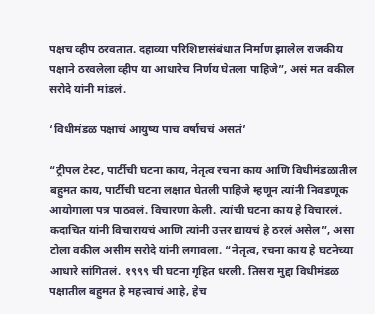पक्षच व्हीप ठरवतात. दहाव्या परिशिष्टासंबंधात निर्माण झालेल राजकीय पक्षाने ठरवलेला व्हीप या आधारेच निर्णय घेतला पाहिजे”, असं मत वकील सरोदे यांनी मांडलं.

‘विधीमंडळ पक्षाचं आयुष्य पाच वर्षाचचं असतं’

“ट्रीपल टेस्ट, पार्टीची घटना काय, नेतृत्व रचना काय आणि विधीमंडळातील बहुमत काय, पार्टीची घटना लक्षात घेतली पाहिजे म्हणून त्यांनी निवडणूक आयोगाला पत्र पाठवलं. विचारणा केली. त्यांची घटना काय हे विचारलं. कदाचित यांनी विचारायचं आणि त्यांनी उत्तर द्यायचं हे ठरलं असेल”, असा टोला वकील असीम सरोदे यांनी लगावला. “नेतृत्व, रचना काय हे घटनेच्या आधारे सांगितलं. १९९९ ची घटना गृहित धरली. तिसरा मुद्दा विधीमंडळ पक्षातील बहुमत हे महत्त्वाचं आहे, हेच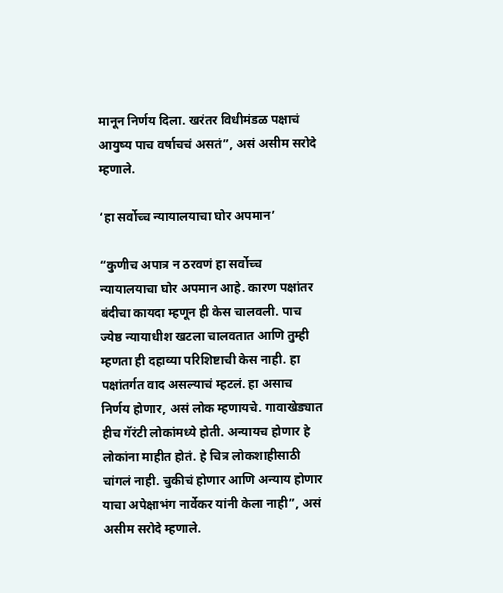मानून निर्णय दिला. खरंतर विधीमंडळ पक्षाचं आयुष्य पाच वर्षाचचं असतं”, असं असीम सरोदे म्हणाले.

‘हा सर्वोच्च न्यायालयाचा घोर अपमान’

“कुणीच अपात्र न ठरवणं हा सर्वोच्च न्यायालयाचा घोर अपमान आहे. कारण पक्षांतर बंदीचा कायदा म्हणून ही केस चालवली. पाच ज्येष्ठ न्यायाधीश खटला चालवतात आणि तुम्ही म्हणता ही दहाव्या परिशिष्टाची केस नाही. हा पक्षांतर्गत वाद असल्याचं म्हटलं. हा असाच निर्णय होणार, असं लोक म्हणायचे. गावाखेड्यात हीच गॅरंटी लोकांमध्ये होती. अन्यायच होणार हे लोकांना माहीत होतं. हे चित्र लोकशाहीसाठी चांगलं नाही. चुकीचं होणार आणि अन्याय होणार याचा अपेक्षाभंग नार्वेकर यांनी केला नाही”, असं असीम सरोदे म्हणाले.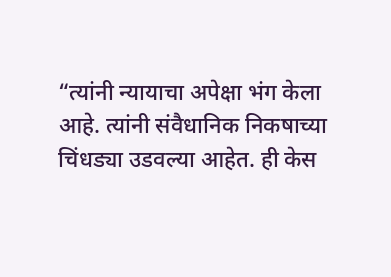“त्यांनी न्यायाचा अपेक्षा भंग केला आहे. त्यांनी संवैधानिक निकषाच्या चिंधड्या उडवल्या आहेत. ही केस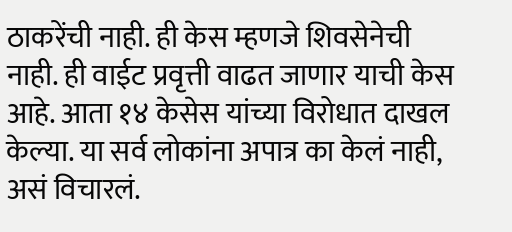ठाकरेंची नाही. ही केस म्हणजे शिवसेनेची नाही. ही वाईट प्रवृत्ती वाढत जाणार याची केस आहे. आता १४ केसेस यांच्या विरोधात दाखल केल्या. या सर्व लोकांना अपात्र का केलं नाही, असं विचारलं.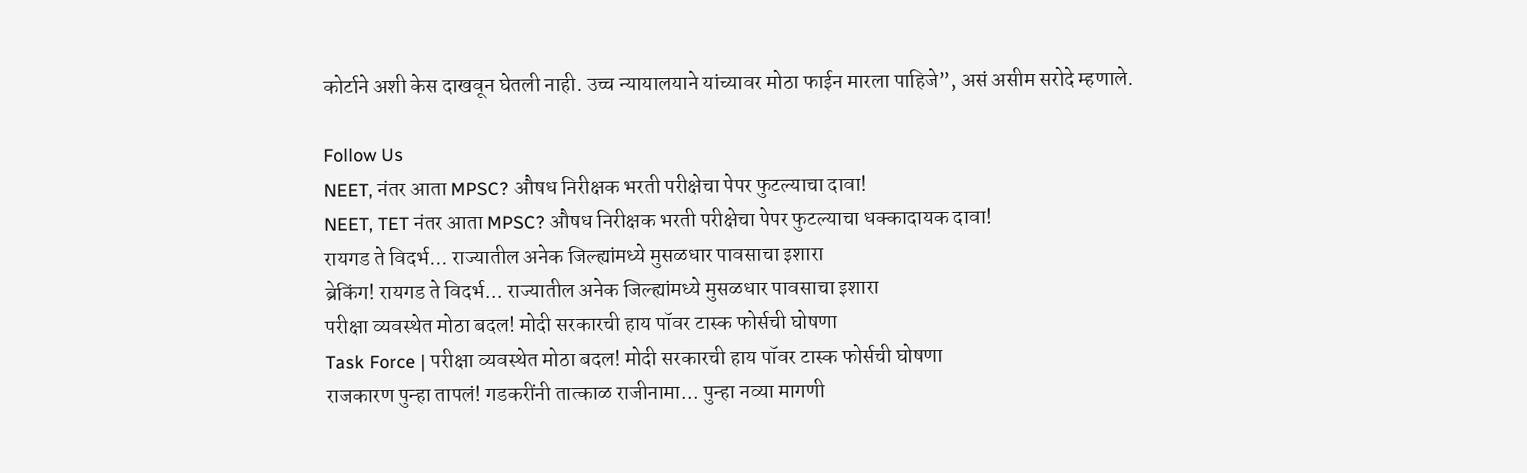कोर्टाने अशी केस दाखवून घेतली नाही. उच्च न्यायालयाने यांच्यावर मोठा फाईन मारला पाहिजे”, असं असीम सरोदे म्हणाले.

Follow Us
NEET, नंतर आता MPSC? औषध निरीक्षक भरती परीक्षेचा पेपर फुटल्याचा दावा!
NEET, TET नंतर आता MPSC? औषध निरीक्षक भरती परीक्षेचा पेपर फुटल्याचा धक्कादायक दावा!
रायगड ते विदर्भ... राज्यातील अनेक जिल्ह्यांमध्ये मुसळधार पावसाचा इशारा
ब्रेकिंग! रायगड ते विदर्भ... राज्यातील अनेक जिल्ह्यांमध्ये मुसळधार पावसाचा इशारा
परीक्षा व्यवस्थेत मोठा बदल! मोदी सरकारची हाय पॉवर टास्क फोर्सची घोषणा
Task Force | परीक्षा व्यवस्थेत मोठा बदल! मोदी सरकारची हाय पॉवर टास्क फोर्सची घोषणा
राजकारण पुन्हा तापलं! गडकरींनी तात्काळ राजीनामा... पुन्हा नव्या मागणी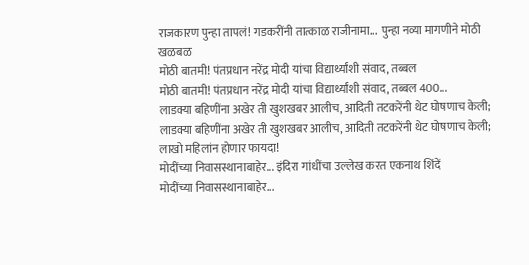राजकारण पुन्हा तापलं! गडकरींनी तात्काळ राजीनामा...  पुन्हा नव्या मागणीने मोठी खळबळ
मोठी बातमी! पंतप्रधान नरेंद्र मोदी यांचा विद्यार्थ्यांशी संवाद, तब्बल
मोठी बातमी! पंतप्रधान नरेंद्र मोदी यांचा विद्यार्थ्यांशी संवाद, तब्बल 400...
लाडक्या बहिणींना अखेर ती खुशखबर आलीच, आदिती तटकरेंनी थेट घोषणाच केली;
लाडक्या बहिणींना अखेर ती खुशखबर आलीच, आदिती तटकरेंनी थेट घोषणाच केली; लाखो महिलांन होणार फायदा!
मोदींच्या निवासस्थानाबाहेर... इंदिरा गांधींचा उल्लेख करत एकनाथ शिंदें
मोदींच्या निवासस्थानाबाहेर...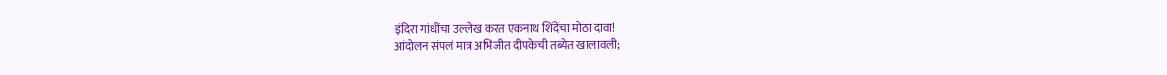इंदिरा गांधींचा उल्लेख करत एकनाथ शिंदेंचा मोठा दावा!
आंदोलन संपलं मात्र अभिजीत दीपकेची तब्येत खालावली;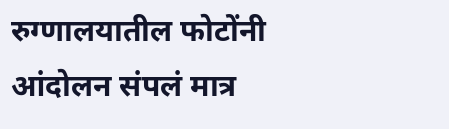रुग्णालयातील फोटोंनी
आंदोलन संपलं मात्र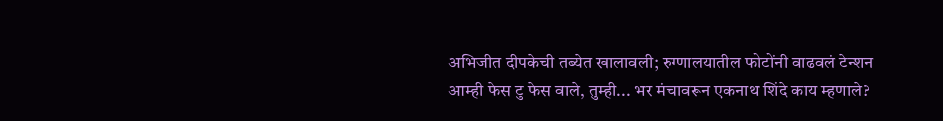अभिजीत दीपकेची तब्येत खालावली; रुग्णालयातील फोटोंनी वाढवलं टेन्शन
आम्ही फेस टु फेस वाले, तुम्ही... भर मंचावरून एकनाथ शिंदे काय म्हणाले?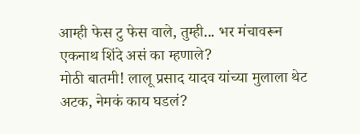आम्ही फेस टु फेस वाले, तुम्ही... भर मंचावरून एकनाथ शिंदे असं का म्हणाले?
मोठी बातमी! लालू प्रसाद यादव यांच्या मुलाला थेट अटक, नेमकं काय घडलं?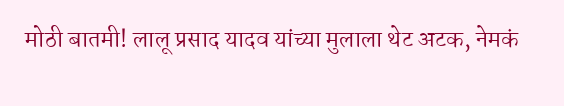मोठी बातमी! लालू प्रसाद यादव यांच्या मुलाला थेट अटक, नेमकं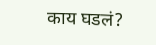काय घडलं?